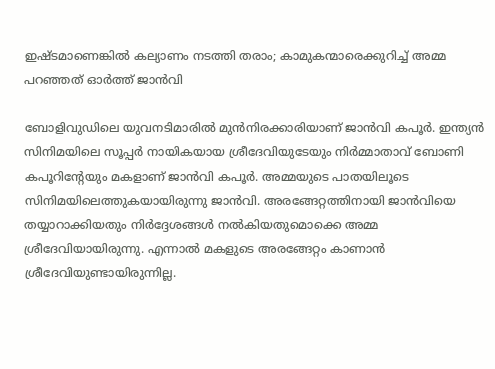ഇഷ്ടമാണെങ്കില്‍ കല്യാണം നടത്തി തരാം; കാമുകന്മാരെക്കുറിച്ച് അമ്മ പറഞ്ഞത് ഓര്‍ത്ത് ജാന്‍വി

ബോളിവുഡിലെ യുവനടിമാരില്‍ മുന്‍നിരക്കാരിയാണ് ജാന്‍വി കപൂര്‍. ഇന്ത്യന്‍ സിനിമയിലെ സൂപ്പര്‍ നായികയായ ശ്രീദേവിയുടേയും നിര്‍മ്മാതാവ് ബോണി കപൂറിന്റേയും മകളാണ് ജാന്‍വി കപൂര്‍. അമ്മയുടെ പാതയിലൂടെ സിനിമയിലെത്തുകയായിരുന്നു ജാന്‍വി. അരങ്ങേറ്റത്തിനായി ജാന്‍വിയെ തയ്യാറാക്കിയതും നിര്‍ദ്ദേശങ്ങള്‍ നല്‍കിയതുമൊക്കെ അമ്മ ശ്രീദേവിയായിരുന്നു. എന്നാല്‍ മകളുടെ അരങ്ങേറ്റം കാണാന്‍ ശ്രീദേവിയുണ്ടായിരുന്നില്ല.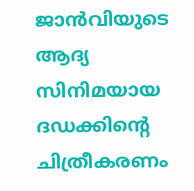ജാന്‍വിയുടെ ആദ്യ സിനിമയായ ദഡക്കിന്റെ ചിത്രീകരണം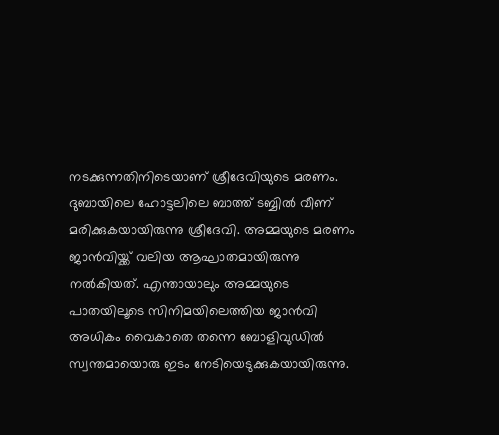നടക്കുന്നതിനിടെയാണ് ശ്രീദേവിയുടെ മരണം. ദുബായിലെ ഹോട്ടലിലെ ബാത്ത് ടബ്ബില്‍ വീണ് മരിക്കുകയായിരുന്നു ശ്രീദേവി. അമ്മയുടെ മരണം ജാന്‍വിയ്ക്ക് വലിയ ആഘാതമായിരുന്നു നല്‍കിയത്. എന്തായാലും അമ്മയുടെ പാതയിലൂടെ സിനിമയിലെത്തിയ ജാന്‍വി അധികം വൈകാതെ തന്നെ ബോളിവുഡില്‍ സ്വന്തമായൊരു ഇടം നേടിയെടുക്കുകയായിരുന്നു.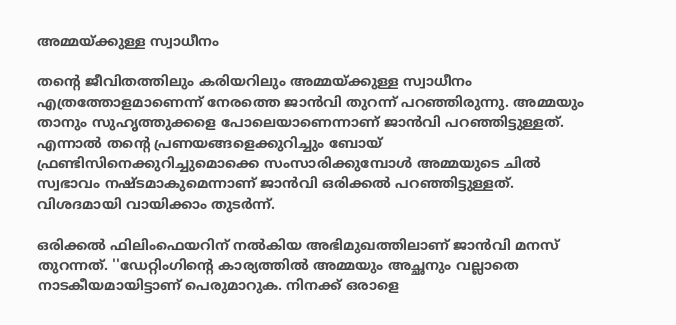അമ്മയ്ക്കുള്ള സ്വാധീനം

തന്റെ ജീവിതത്തിലും കരിയറിലും അമ്മയ്ക്കുള്ള സ്വാധീനം എത്രത്തോളമാണെന്ന് നേരത്തെ ജാന്‍വി തുറന്ന് പറഞ്ഞിരുന്നു. അമ്മയും താനും സുഹൃത്തുക്കളെ പോലെയാണെന്നാണ് ജാന്‍വി പറഞ്ഞിട്ടുള്ളത്. എന്നാല്‍ തന്റെ പ്രണയങ്ങളെക്കുറിച്ചും ബോയ് ഫ്രണ്ടിസിനെക്കുറിച്ചുമൊക്കെ സംസാരിക്കുമ്പോള്‍ അമ്മയുടെ ചില്‍ സ്വഭാവം നഷ്ടമാകുമെന്നാണ് ജാന്‍വി ഒരിക്കല്‍ പറഞ്ഞിട്ടുള്ളത്. വിശദമായി വായിക്കാം തുടര്‍ന്ന്.

ഒരിക്കല്‍ ഫിലിംഫെയറിന് നല്‍കിയ അഭിമുഖത്തിലാണ് ജാന്‍വി മനസ് തുറന്നത്. ''ഡേറ്റിംഗിന്റെ കാര്യത്തില്‍ അമ്മയും അച്ഛനും വല്ലാതെ നാടകീയമായിട്ടാണ് പെരുമാറുക. നിനക്ക് ഒരാളെ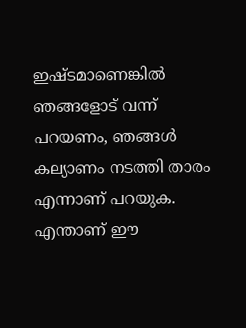ഇഷ്ടമാണെങ്കില്‍ ഞങ്ങളോട് വന്ന് പറയണം, ഞങ്ങള്‍ കല്യാണം നടത്തി താരം എന്നാണ് പറയുക. എന്താണ് ഈ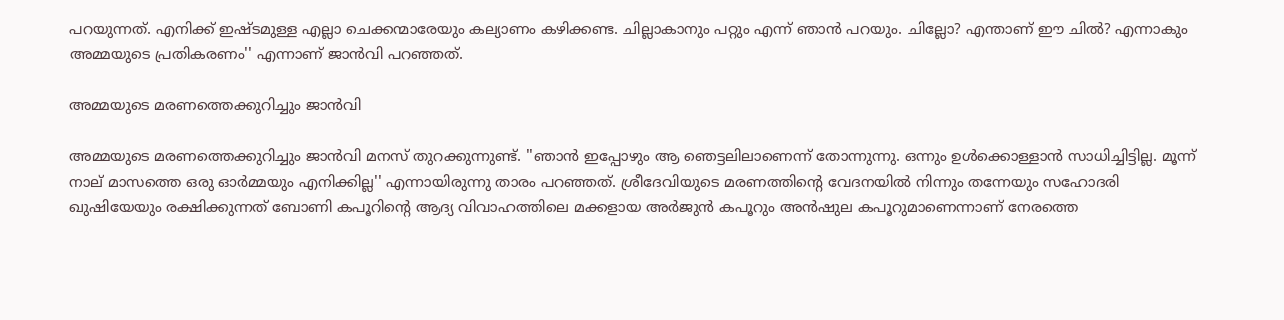പറയുന്നത്. എനിക്ക് ഇഷ്ടമുള്ള എല്ലാ ചെക്കന്മാരേയും കല്യാണം കഴിക്കണ്ട. ചില്ലാകാനും പറ്റും എന്ന് ഞാന്‍ പറയും. ചില്ലോ? എന്താണ് ഈ ചില്‍? എന്നാകും അമ്മയുടെ പ്രതികരണം'' എന്നാണ് ജാന്‍വി പറഞ്ഞത്.

അമ്മയുടെ മരണത്തെക്കുറിച്ചും ജാന്‍വി

അമ്മയുടെ മരണത്തെക്കുറിച്ചും ജാന്‍വി മനസ് തുറക്കുന്നുണ്ട്. ''ഞാന്‍ ഇപ്പോഴും ആ ഞെട്ടലിലാണെന്ന് തോന്നുന്നു. ഒന്നും ഉള്‍ക്കൊള്ളാന്‍ സാധിച്ചിട്ടില്ല. മൂന്ന് നാല് മാസത്തെ ഒരു ഓര്‍മ്മയും എനിക്കില്ല'' എന്നായിരുന്നു താരം പറഞ്ഞത്. ശ്രീദേവിയുടെ മരണത്തിന്റെ വേദനയില്‍ നിന്നും തന്നേയും സഹോദരി ഖുഷിയേയും രക്ഷിക്കുന്നത് ബോണി കപൂറിന്റെ ആദ്യ വിവാഹത്തിലെ മക്കളായ അര്‍ജുന്‍ കപൂറും അന്‍ഷുല കപൂറുമാണെന്നാണ് നേരത്തെ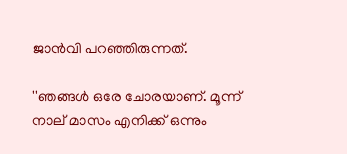ജാന്‍വി പറഞ്ഞിരുന്നത്.

''ഞങ്ങള്‍ ഒരേ ചോരയാണ്. മൂന്ന് നാല് മാസം എനിക്ക് ഒന്നും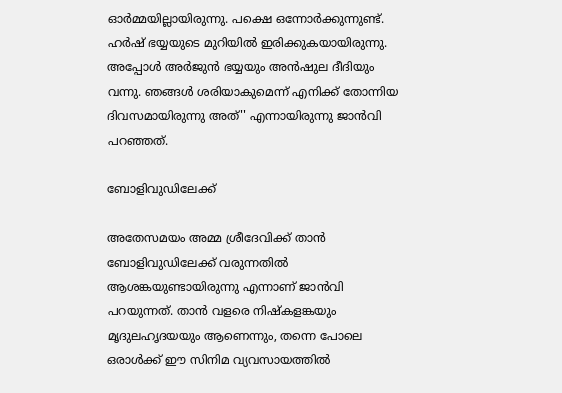ഓര്‍മ്മയില്ലായിരുന്നു. പക്ഷെ ഒന്നോര്‍ക്കുന്നുണ്ട്. ഹര്‍ഷ് ഭയ്യയുടെ മുറിയില്‍ ഇരിക്കുകയായിരുന്നു. അപ്പോള്‍ അര്‍ജുന്‍ ഭയ്യയും അന്‍ഷുല ദീദിയും വന്നു. ഞങ്ങള്‍ ശരിയാകുമെന്ന് എനിക്ക് തോന്നിയ ദിവസമായിരുന്നു അത്'' എന്നായിരുന്നു ജാന്‍വി പറഞ്ഞത്.

ബോളിവുഡിലേക്ക്

അതേസമയം അമ്മ ശ്രീദേവിക്ക് താന്‍ ബോളിവുഡിലേക്ക് വരുന്നതില്‍ ആശങ്കയുണ്ടായിരുന്നു എന്നാണ് ജാന്‍വി പറയുന്നത്. താന്‍ വളരെ നിഷ്‌കളങ്കയും മൃദുലഹൃദയയും ആണെന്നും, തന്നെ പോലെ ഒരാള്‍ക്ക് ഈ സിനിമ വ്യവസായത്തില്‍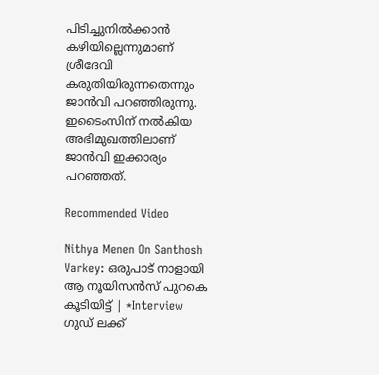പിടിച്ചുനില്‍ക്കാന്‍ കഴിയില്ലെന്നുമാണ് ശ്രീദേവി കരുതിയിരുന്നതെന്നും ജാന്‍വി പറഞ്ഞിരുന്നു. ഇടൈംസിന് നല്‍കിയ അഭിമുഖത്തിലാണ് ജാന്‍വി ഇക്കാര്യം പറഞ്ഞത്.

Recommended Video

Nithya Menen On Santhosh Varkey: ഒരുപാട് നാളായി ആ നൂയിസൻസ് പുറകെ കൂടിയിട്ട് | *Interview
ഗുഡ് ലക്ക്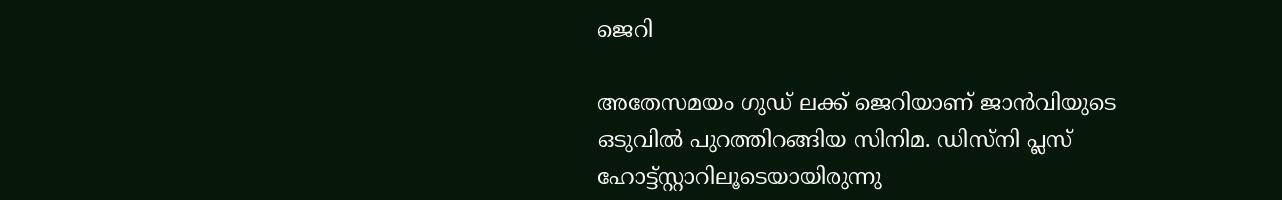ജെറി

അതേസമയം ഗുഡ് ലക്ക് ജെറിയാണ് ജാന്‍വിയുടെ ഒടുവില്‍ പുറത്തിറങ്ങിയ സിനിമ. ഡിസ്‌നി പ്ലസ് ഹോട്ട്‌സ്റ്റാറിലൂടെയായിരുന്നു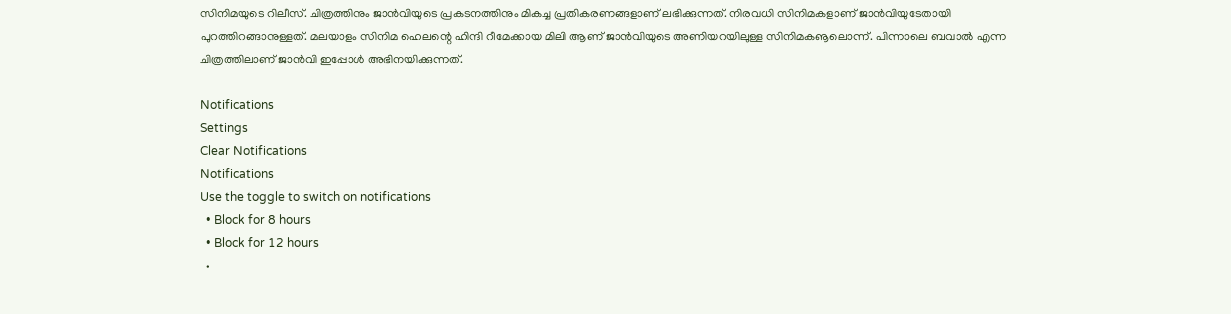സിനിമയുടെ റിലീസ്. ചിത്രത്തിനും ജാന്‍വിയുടെ പ്രകടനത്തിനും മികച്ച പ്രതികരണങ്ങളാണ് ലഭിക്കുന്നത്. നിരവധി സിനിമകളാണ് ജാന്‍വിയുടേതായി പുറത്തിറങ്ങാനുള്ളത്. മലയാളം സിനിമ ഹെലന്റെ ഹിന്ദി റീമേക്കായ മിലി ആണ് ജാന്‍വിയുടെ അണിയറയിലുള്ള സിനിമകൡലൊന്ന്. പിന്നാലെ ബവാല്‍ എന്ന ചിത്രത്തിലാണ് ജാന്‍വി ഇപ്പോള്‍ അഭിനയിക്കുന്നത്.

Notifications
Settings
Clear Notifications
Notifications
Use the toggle to switch on notifications
  • Block for 8 hours
  • Block for 12 hours
  •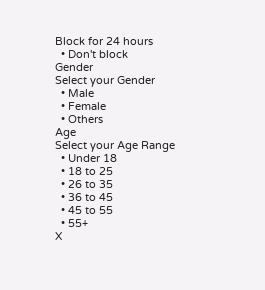Block for 24 hours
  • Don't block
Gender
Select your Gender
  • Male
  • Female
  • Others
Age
Select your Age Range
  • Under 18
  • 18 to 25
  • 26 to 35
  • 36 to 45
  • 45 to 55
  • 55+
X